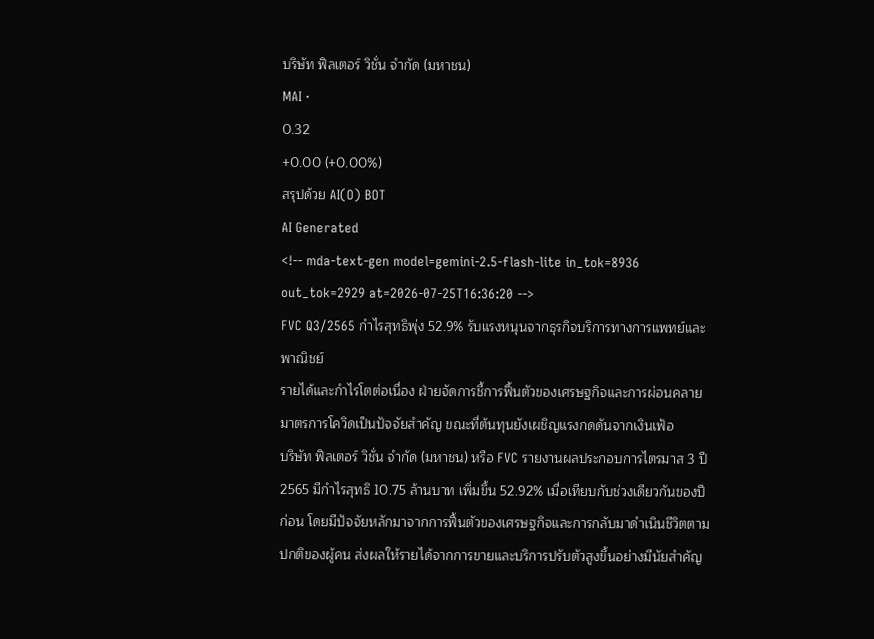บริษัท ฟิลเตอร์ วิชั่น จำกัด (มหาชน)
MAI ·
0.32
+0.00 (+0.00%)
สรุปด้วย AI(O) BOT
AI Generated
<!-- mda-text-gen model=gemini-2.5-flash-lite in_tok=8936 out_tok=2929 at=2026-07-25T16:36:20 -->
FVC Q3/2565 กำไรสุทธิพุ่ง 52.9% รับแรงหนุนจากธุรกิจบริการทางการแพทย์และพาณิชย์
รายได้และกำไรโตต่อเนื่อง ฝ่ายจัดการชี้การฟื้นตัวของเศรษฐกิจและการผ่อนคลายมาตรการโควิดเป็นปัจจัยสำคัญ ขณะที่ต้นทุนยังเผชิญแรงกดดันจากเงินเฟ้อ
บริษัท ฟิลเตอร์ วิชั่น จำกัด (มหาชน) หรือ FVC รายงานผลประกอบการไตรมาส 3 ปี 2565 มีกำไรสุทธิ 10.75 ล้านบาท เพิ่มขึ้น 52.92% เมื่อเทียบกับช่วงเดียวกันของปีก่อน โดยมีปัจจัยหลักมาจากการฟื้นตัวของเศรษฐกิจและการกลับมาดำเนินชีวิตตามปกติของผู้คน ส่งผลให้รายได้จากการขายและบริการปรับตัวสูงขึ้นอย่างมีนัยสำคัญ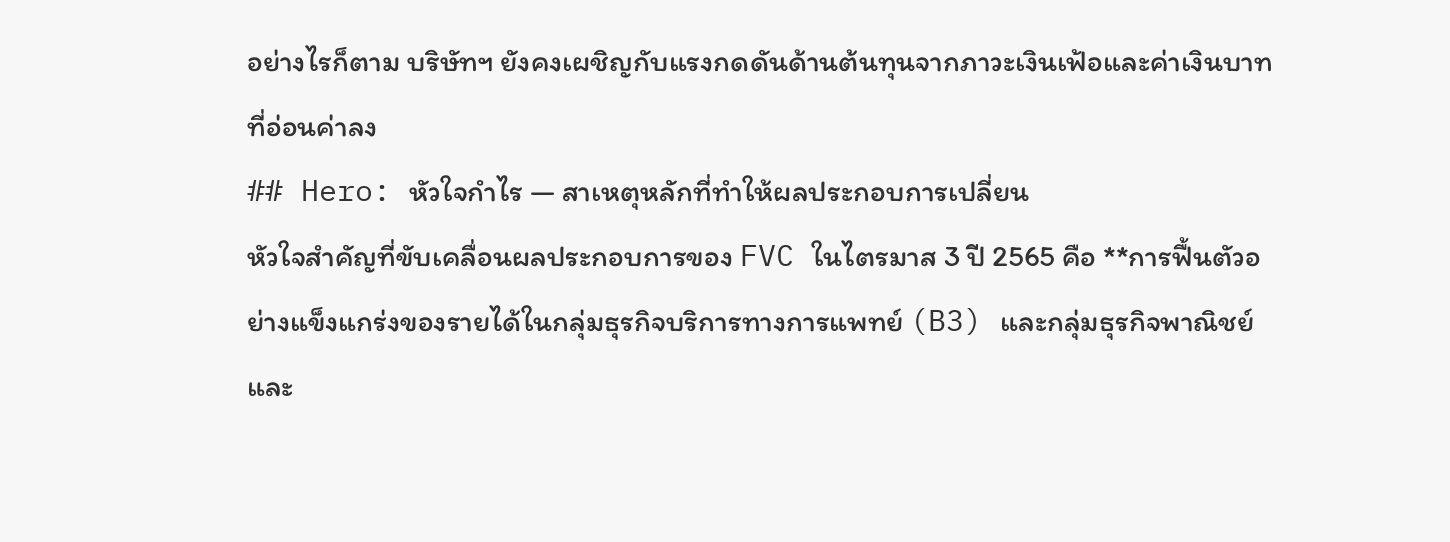อย่างไรก็ตาม บริษัทฯ ยังคงเผชิญกับแรงกดดันด้านต้นทุนจากภาวะเงินเฟ้อและค่าเงินบาทที่อ่อนค่าลง
## Hero: หัวใจกำไร — สาเหตุหลักที่ทำให้ผลประกอบการเปลี่ยน
หัวใจสำคัญที่ขับเคลื่อนผลประกอบการของ FVC ในไตรมาส 3 ปี 2565 คือ **การฟื้นตัวอย่างแข็งแกร่งของรายได้ในกลุ่มธุรกิจบริการทางการแพทย์ (B3) และกลุ่มธุรกิจพาณิชย์และ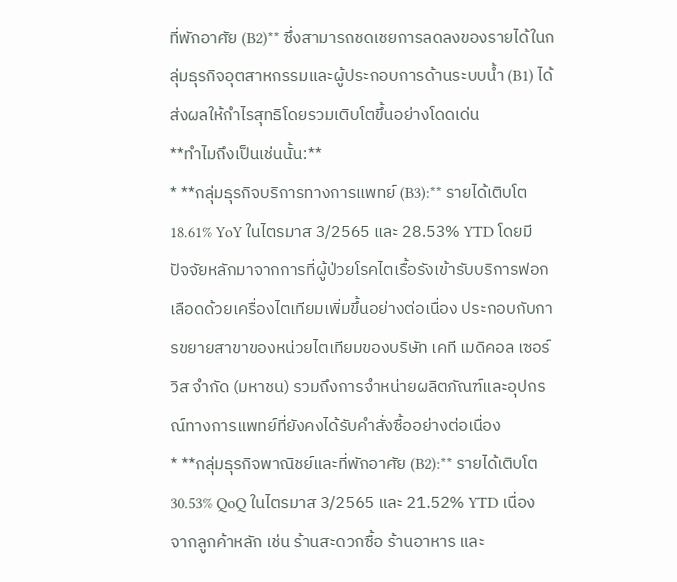ที่พักอาศัย (B2)** ซึ่งสามารถชดเชยการลดลงของรายได้ในกลุ่มธุรกิจอุตสาหกรรมและผู้ประกอบการด้านระบบน้ำ (B1) ได้ ส่งผลให้กำไรสุทธิโดยรวมเติบโตขึ้นอย่างโดดเด่น
**ทำไมถึงเป็นเช่นนั้น:**
* **กลุ่มธุรกิจบริการทางการแพทย์ (B3):** รายได้เติบโต 18.61% YoY ในไตรมาส 3/2565 และ 28.53% YTD โดยมีปัจจัยหลักมาจากการที่ผู้ป่วยโรคไตเรื้อรังเข้ารับบริการฟอกเลือดด้วยเครื่องไตเทียมเพิ่มขึ้นอย่างต่อเนื่อง ประกอบกับการขยายสาขาของหน่วยไตเทียมของบริษัท เคที เมดิคอล เซอร์วิส จำกัด (มหาชน) รวมถึงการจำหน่ายผลิตภัณฑ์และอุปกรณ์ทางการแพทย์ที่ยังคงได้รับคำสั่งซื้ออย่างต่อเนื่อง
* **กลุ่มธุรกิจพาณิชย์และที่พักอาศัย (B2):** รายได้เติบโต 30.53% QoQ ในไตรมาส 3/2565 และ 21.52% YTD เนื่องจากลูกค้าหลัก เช่น ร้านสะดวกซื้อ ร้านอาหาร และ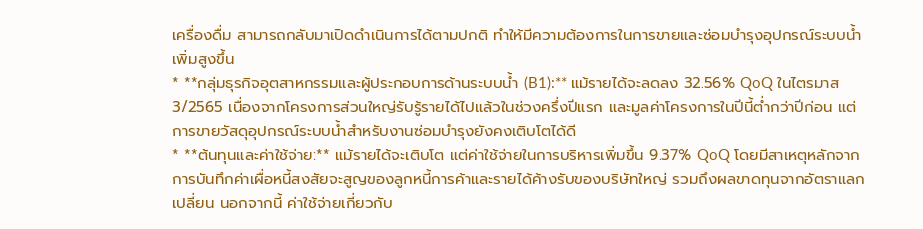เครื่องดื่ม สามารถกลับมาเปิดดำเนินการได้ตามปกติ ทำให้มีความต้องการในการขายและซ่อมบำรุงอุปกรณ์ระบบน้ำเพิ่มสูงขึ้น
* **กลุ่มธุรกิจอุตสาหกรรมและผู้ประกอบการด้านระบบน้ำ (B1):** แม้รายได้จะลดลง 32.56% QoQ ในไตรมาส 3/2565 เนื่องจากโครงการส่วนใหญ่รับรู้รายได้ไปแล้วในช่วงครึ่งปีแรก และมูลค่าโครงการในปีนี้ต่ำกว่าปีก่อน แต่การขายวัสดุอุปกรณ์ระบบน้ำสำหรับงานซ่อมบำรุงยังคงเติบโตได้ดี
* **ต้นทุนและค่าใช้จ่าย:** แม้รายได้จะเติบโต แต่ค่าใช้จ่ายในการบริหารเพิ่มขึ้น 9.37% QoQ โดยมีสาเหตุหลักจากการบันทึกค่าเผื่อหนี้สงสัยจะสูญของลูกหนี้การค้าและรายได้ค้างรับของบริษัทใหญ่ รวมถึงผลขาดทุนจากอัตราแลกเปลี่ยน นอกจากนี้ ค่าใช้จ่ายเกี่ยวกับ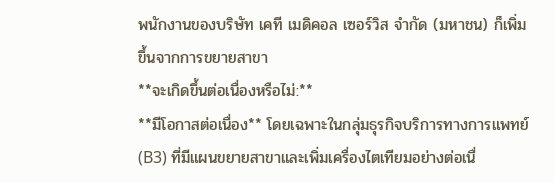พนักงานของบริษัท เคที เมดิคอล เซอร์วิส จำกัด (มหาชน) ก็เพิ่มขึ้นจากการขยายสาขา
**จะเกิดขึ้นต่อเนื่องหรือไม่:**
**มีโอกาสต่อเนื่อง** โดยเฉพาะในกลุ่มธุรกิจบริการทางการแพทย์ (B3) ที่มีแผนขยายสาขาและเพิ่มเครื่องไตเทียมอย่างต่อเนื่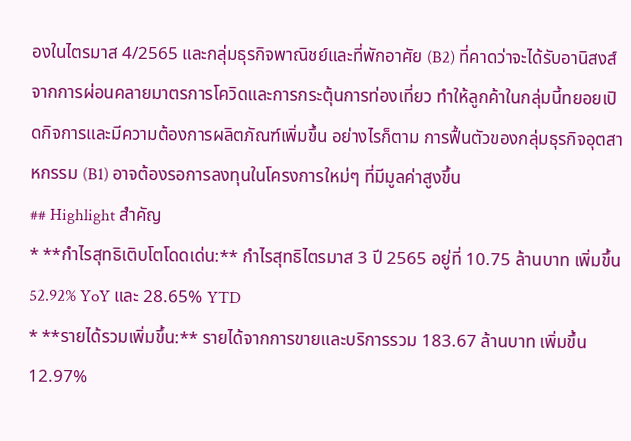องในไตรมาส 4/2565 และกลุ่มธุรกิจพาณิชย์และที่พักอาศัย (B2) ที่คาดว่าจะได้รับอานิสงส์จากการผ่อนคลายมาตรการโควิดและการกระตุ้นการท่องเที่ยว ทำให้ลูกค้าในกลุ่มนี้ทยอยเปิดกิจการและมีความต้องการผลิตภัณฑ์เพิ่มขึ้น อย่างไรก็ตาม การฟื้นตัวของกลุ่มธุรกิจอุตสาหกรรม (B1) อาจต้องรอการลงทุนในโครงการใหม่ๆ ที่มีมูลค่าสูงขึ้น
## Highlight สำคัญ
* **กำไรสุทธิเติบโตโดดเด่น:** กำไรสุทธิไตรมาส 3 ปี 2565 อยู่ที่ 10.75 ล้านบาท เพิ่มขึ้น 52.92% YoY และ 28.65% YTD
* **รายได้รวมเพิ่มขึ้น:** รายได้จากการขายและบริการรวม 183.67 ล้านบาท เพิ่มขึ้น 12.97%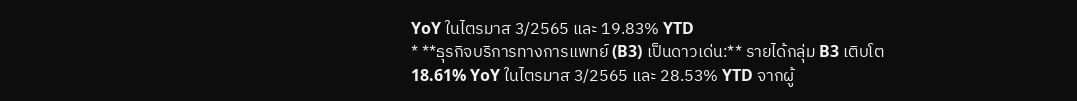YoY ในไตรมาส 3/2565 และ 19.83% YTD
* **ธุรกิจบริการทางการแพทย์ (B3) เป็นดาวเด่น:** รายได้กลุ่ม B3 เติบโต 18.61% YoY ในไตรมาส 3/2565 และ 28.53% YTD จากผู้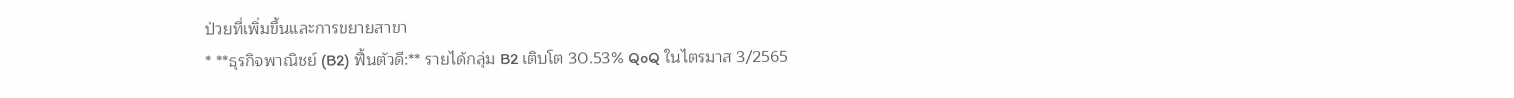ป่วยที่เพิ่มขึ้นและการขยายสาขา
* **ธุรกิจพาณิชย์ (B2) ฟื้นตัวดี:** รายได้กลุ่ม B2 เติบโต 30.53% QoQ ในไตรมาส 3/2565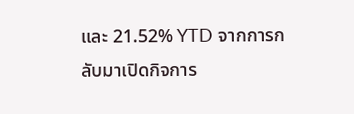และ 21.52% YTD จากการกลับมาเปิดกิจการ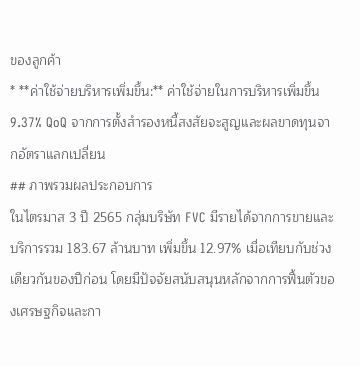ของลูกค้า
* **ค่าใช้จ่ายบริหารเพิ่มขึ้น:** ค่าใช้จ่ายในการบริหารเพิ่มขึ้น 9.37% QoQ จากการตั้งสำรองหนี้สงสัยจะสูญและผลขาดทุนจากอัตราแลกเปลี่ยน
## ภาพรวมผลประกอบการ
ในไตรมาส 3 ปี 2565 กลุ่มบริษัท FVC มีรายได้จากการขายและบริการรวม 183.67 ล้านบาท เพิ่มขึ้น 12.97% เมื่อเทียบกับช่วงเดียวกันของปีก่อน โดยมีปัจจัยสนับสนุนหลักจากการฟื้นตัวของเศรษฐกิจและกา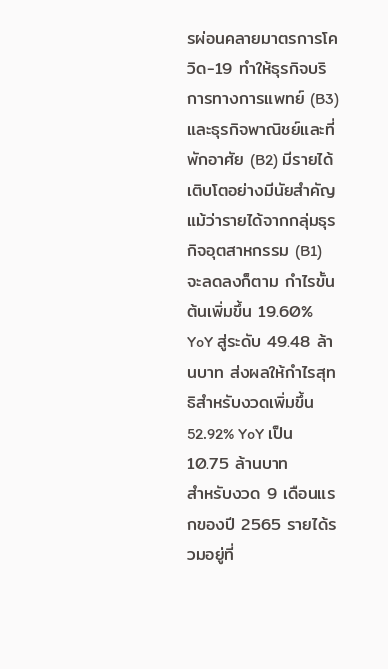รผ่อนคลายมาตรการโควิด-19 ทำให้ธุรกิจบริการทางการแพทย์ (B3) และธุรกิจพาณิชย์และที่พักอาศัย (B2) มีรายได้เติบโตอย่างมีนัยสำคัญ แม้ว่ารายได้จากกลุ่มธุรกิจอุตสาหกรรม (B1) จะลดลงก็ตาม กำไรขั้นต้นเพิ่มขึ้น 19.60% YoY สู่ระดับ 49.48 ล้านบาท ส่งผลให้กำไรสุทธิสำหรับงวดเพิ่มขึ้น 52.92% YoY เป็น 10.75 ล้านบาท
สำหรับงวด 9 เดือนแรกของปี 2565 รายได้รวมอยู่ที่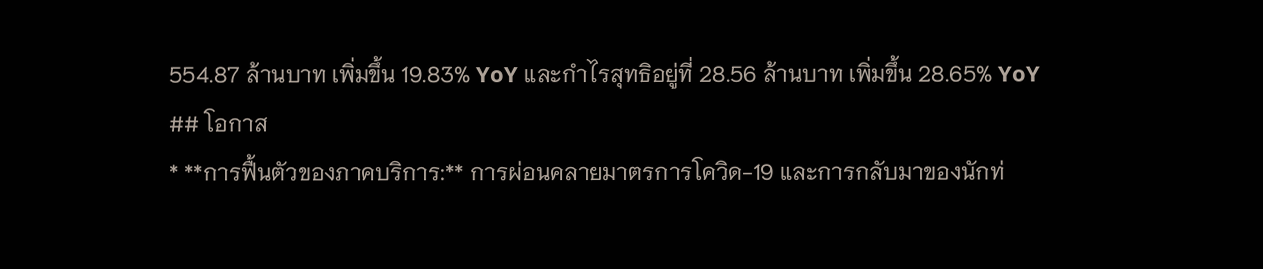554.87 ล้านบาท เพิ่มขึ้น 19.83% YoY และกำไรสุทธิอยู่ที่ 28.56 ล้านบาท เพิ่มขึ้น 28.65% YoY
## โอกาส
* **การฟื้นตัวของภาคบริการ:** การผ่อนคลายมาตรการโควิด-19 และการกลับมาของนักท่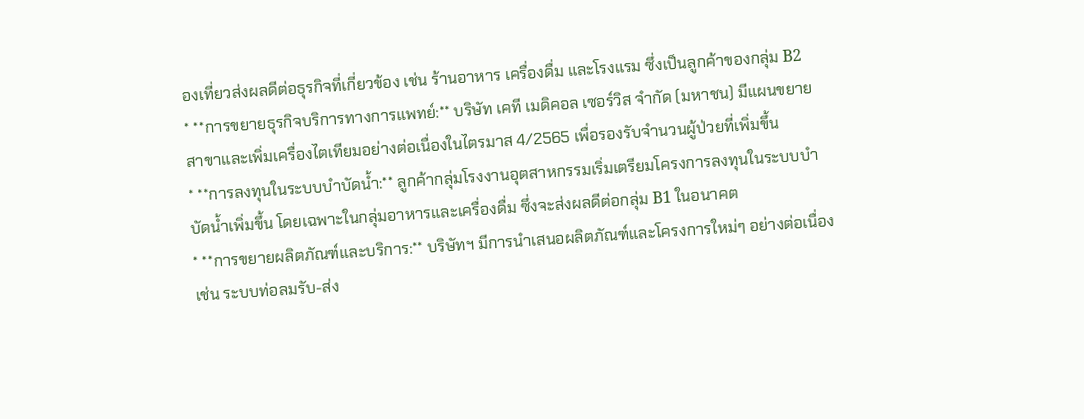องเที่ยวส่งผลดีต่อธุรกิจที่เกี่ยวข้อง เช่น ร้านอาหาร เครื่องดื่ม และโรงแรม ซึ่งเป็นลูกค้าของกลุ่ม B2
* **การขยายธุรกิจบริการทางการแพทย์:** บริษัท เคที เมดิคอล เซอร์วิส จำกัด (มหาชน) มีแผนขยายสาขาและเพิ่มเครื่องไตเทียมอย่างต่อเนื่องในไตรมาส 4/2565 เพื่อรองรับจำนวนผู้ป่วยที่เพิ่มขึ้น
* **การลงทุนในระบบบำบัดน้ำ:** ลูกค้ากลุ่มโรงงานอุตสาหกรรมเริ่มเตรียมโครงการลงทุนในระบบบำบัดน้ำเพิ่มขึ้น โดยเฉพาะในกลุ่มอาหารและเครื่องดื่ม ซึ่งจะส่งผลดีต่อกลุ่ม B1 ในอนาคต
* **การขยายผลิตภัณฑ์และบริการ:** บริษัทฯ มีการนำเสนอผลิตภัณฑ์และโครงการใหม่ๆ อย่างต่อเนื่อง เช่น ระบบท่อลมรับ-ส่ง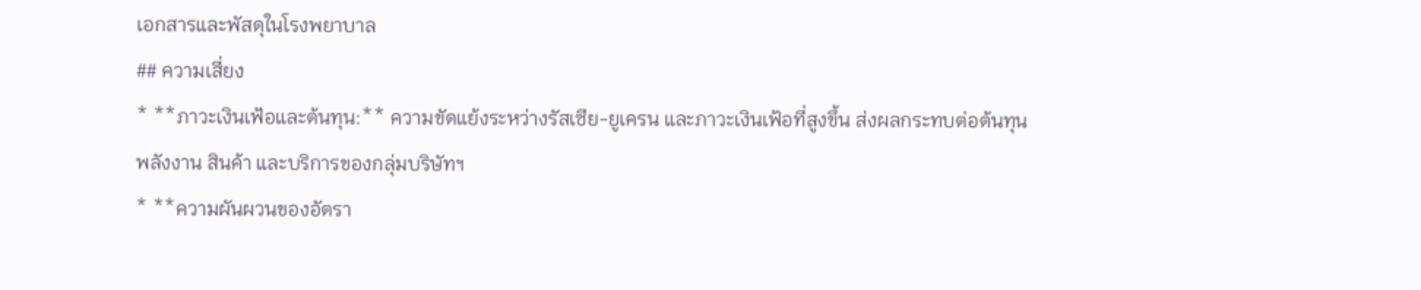เอกสารและพัสดุในโรงพยาบาล
## ความเสี่ยง
* **ภาวะเงินเฟ้อและต้นทุน:** ความขัดแย้งระหว่างรัสเซีย-ยูเครน และภาวะเงินเฟ้อที่สูงขึ้น ส่งผลกระทบต่อต้นทุนพลังงาน สินค้า และบริการของกลุ่มบริษัทฯ
* **ความผันผวนของอัตรา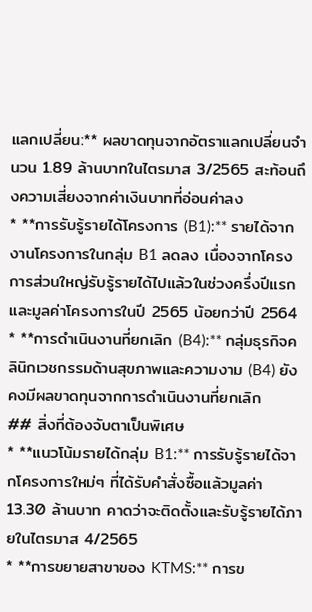แลกเปลี่ยน:** ผลขาดทุนจากอัตราแลกเปลี่ยนจำนวน 1.89 ล้านบาทในไตรมาส 3/2565 สะท้อนถึงความเสี่ยงจากค่าเงินบาทที่อ่อนค่าลง
* **การรับรู้รายได้โครงการ (B1):** รายได้จากงานโครงการในกลุ่ม B1 ลดลง เนื่องจากโครงการส่วนใหญ่รับรู้รายได้ไปแล้วในช่วงครึ่งปีแรก และมูลค่าโครงการในปี 2565 น้อยกว่าปี 2564
* **การดำเนินงานที่ยกเลิก (B4):** กลุ่มธุรกิจคลินิกเวชกรรมด้านสุขภาพและความงาม (B4) ยังคงมีผลขาดทุนจากการดำเนินงานที่ยกเลิก
## สิ่งที่ต้องจับตาเป็นพิเศษ
* **แนวโน้มรายได้กลุ่ม B1:** การรับรู้รายได้จากโครงการใหม่ๆ ที่ได้รับคำสั่งซื้อแล้วมูลค่า 13.30 ล้านบาท คาดว่าจะติดตั้งและรับรู้รายได้ภายในไตรมาส 4/2565
* **การขยายสาขาของ KTMS:** การข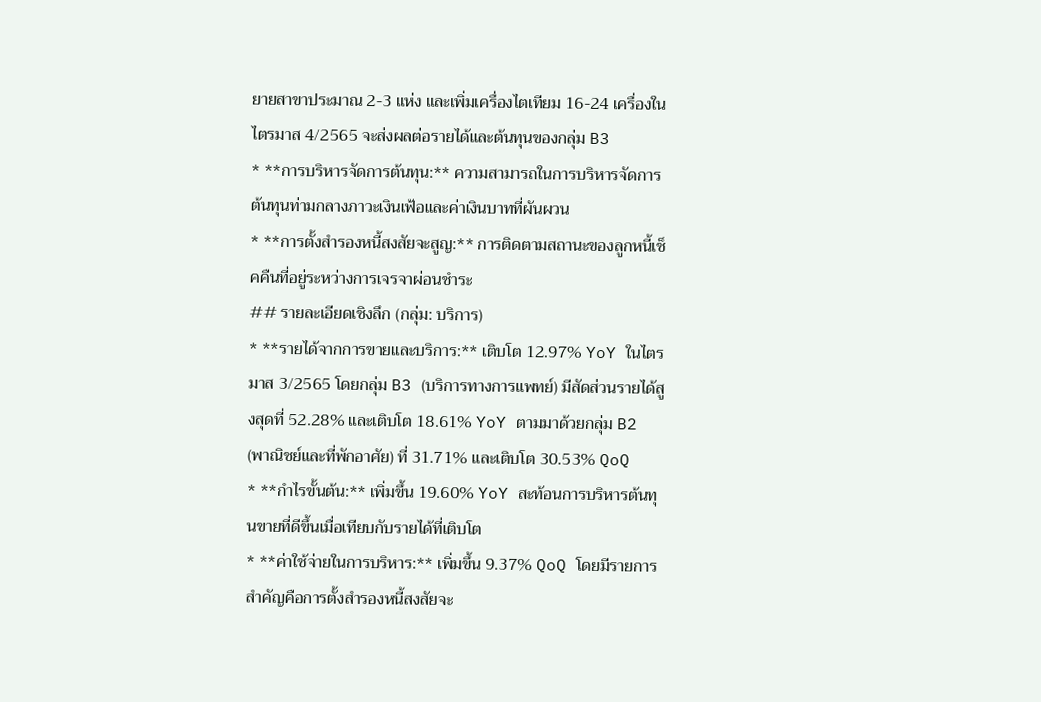ยายสาขาประมาณ 2-3 แห่ง และเพิ่มเครื่องไตเทียม 16-24 เครื่องในไตรมาส 4/2565 จะส่งผลต่อรายได้และต้นทุนของกลุ่ม B3
* **การบริหารจัดการต้นทุน:** ความสามารถในการบริหารจัดการต้นทุนท่ามกลางภาวะเงินเฟ้อและค่าเงินบาทที่ผันผวน
* **การตั้งสำรองหนี้สงสัยจะสูญ:** การติดตามสถานะของลูกหนี้เช็คคืนที่อยู่ระหว่างการเจรจาผ่อนชำระ
## รายละเอียดเชิงลึก (กลุ่ม: บริการ)
* **รายได้จากการขายและบริการ:** เติบโต 12.97% YoY ในไตรมาส 3/2565 โดยกลุ่ม B3 (บริการทางการแพทย์) มีสัดส่วนรายได้สูงสุดที่ 52.28% และเติบโต 18.61% YoY ตามมาด้วยกลุ่ม B2 (พาณิชย์และที่พักอาศัย) ที่ 31.71% และเติบโต 30.53% QoQ
* **กำไรขั้นต้น:** เพิ่มขึ้น 19.60% YoY สะท้อนการบริหารต้นทุนขายที่ดีขึ้นเมื่อเทียบกับรายได้ที่เติบโต
* **ค่าใช้จ่ายในการบริหาร:** เพิ่มขึ้น 9.37% QoQ โดยมีรายการสำคัญคือการตั้งสำรองหนี้สงสัยจะ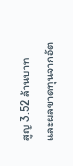สูญ 3.52 ล้านบาท และผลขาดทุนจากอัต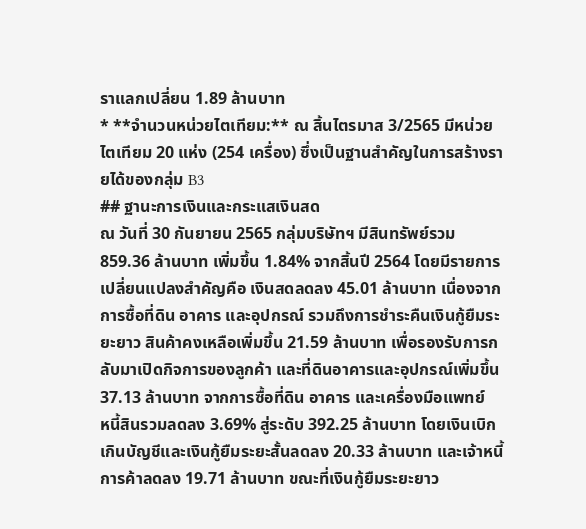ราแลกเปลี่ยน 1.89 ล้านบาท
* **จำนวนหน่วยไตเทียม:** ณ สิ้นไตรมาส 3/2565 มีหน่วยไตเทียม 20 แห่ง (254 เครื่อง) ซึ่งเป็นฐานสำคัญในการสร้างรายได้ของกลุ่ม B3
## ฐานะการเงินและกระแสเงินสด
ณ วันที่ 30 กันยายน 2565 กลุ่มบริษัทฯ มีสินทรัพย์รวม 859.36 ล้านบาท เพิ่มขึ้น 1.84% จากสิ้นปี 2564 โดยมีรายการเปลี่ยนแปลงสำคัญคือ เงินสดลดลง 45.01 ล้านบาท เนื่องจากการซื้อที่ดิน อาคาร และอุปกรณ์ รวมถึงการชำระคืนเงินกู้ยืมระยะยาว สินค้าคงเหลือเพิ่มขึ้น 21.59 ล้านบาท เพื่อรองรับการกลับมาเปิดกิจการของลูกค้า และที่ดินอาคารและอุปกรณ์เพิ่มขึ้น 37.13 ล้านบาท จากการซื้อที่ดิน อาคาร และเครื่องมือแพทย์
หนี้สินรวมลดลง 3.69% สู่ระดับ 392.25 ล้านบาท โดยเงินเบิกเกินบัญชีและเงินกู้ยืมระยะสั้นลดลง 20.33 ล้านบาท และเจ้าหนี้การค้าลดลง 19.71 ล้านบาท ขณะที่เงินกู้ยืมระยะยาว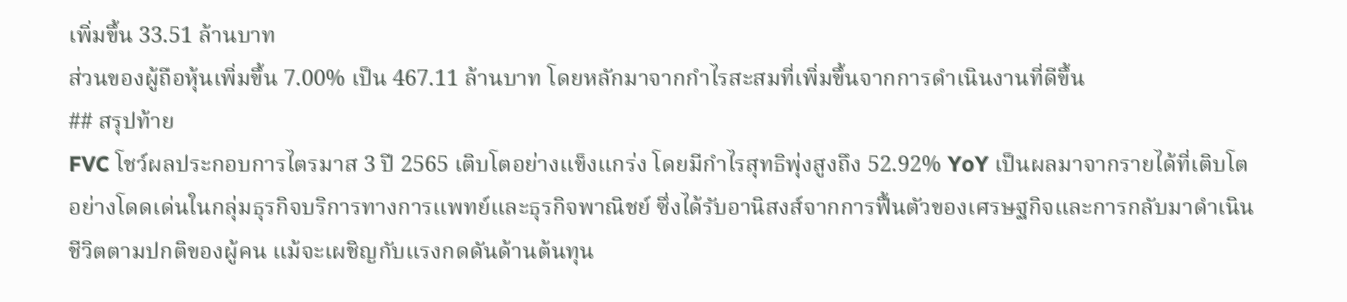เพิ่มขึ้น 33.51 ล้านบาท
ส่วนของผู้ถือหุ้นเพิ่มขึ้น 7.00% เป็น 467.11 ล้านบาท โดยหลักมาจากกำไรสะสมที่เพิ่มขึ้นจากการดำเนินงานที่ดีขึ้น
## สรุปท้าย
FVC โชว์ผลประกอบการไตรมาส 3 ปี 2565 เติบโตอย่างแข็งแกร่ง โดยมีกำไรสุทธิพุ่งสูงถึง 52.92% YoY เป็นผลมาจากรายได้ที่เติบโตอย่างโดดเด่นในกลุ่มธุรกิจบริการทางการแพทย์และธุรกิจพาณิชย์ ซึ่งได้รับอานิสงส์จากการฟื้นตัวของเศรษฐกิจและการกลับมาดำเนินชีวิตตามปกติของผู้คน แม้จะเผชิญกับแรงกดดันด้านต้นทุน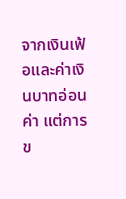จากเงินเฟ้อและค่าเงินบาทอ่อนค่า แต่การข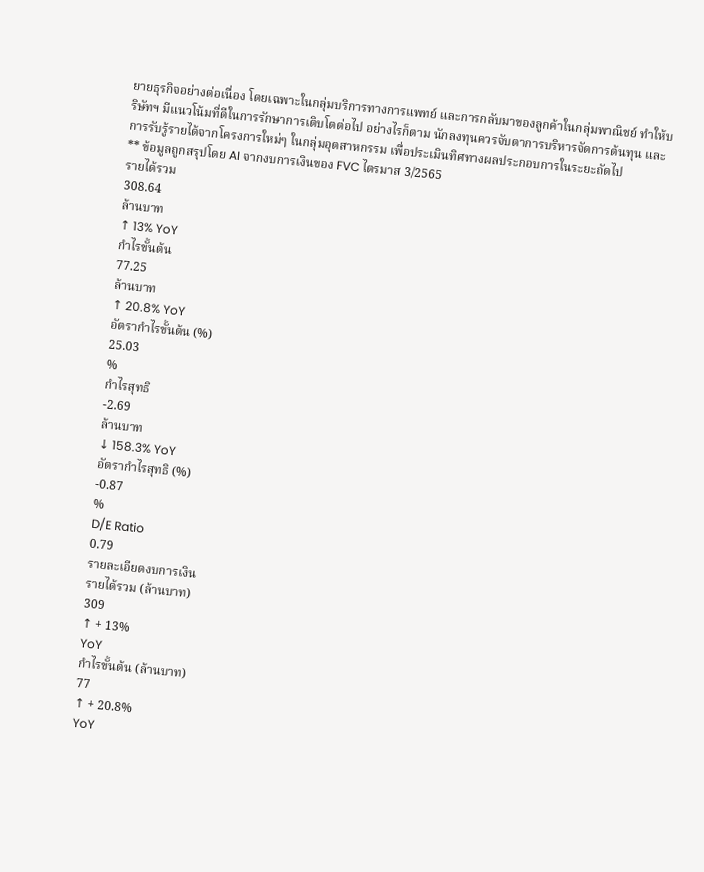ยายธุรกิจอย่างต่อเนื่อง โดยเฉพาะในกลุ่มบริการทางการแพทย์ และการกลับมาของลูกค้าในกลุ่มพาณิชย์ ทำให้บริษัทฯ มีแนวโน้มที่ดีในการรักษาการเติบโตต่อไป อย่างไรก็ตาม นักลงทุนควรจับตาการบริหารจัดการต้นทุน และการรับรู้รายได้จากโครงการใหม่ๆ ในกลุ่มอุตสาหกรรม เพื่อประเมินทิศทางผลประกอบการในระยะถัดไป
** ข้อมูลถูกสรุปโดย AI จากงบการเงินของ FVC ไตรมาส 3/2565
รายได้รวม
308.64
ล้านบาท
↑ 13% YoY
กำไรขั้นต้น
77.25
ล้านบาท
↑ 20.8% YoY
อัตรากำไรขั้นต้น (%)
25.03
%
กำไรสุทธิ
-2.69
ล้านบาท
↓ 158.3% YoY
อัตรากำไรสุทธิ (%)
-0.87
%
D/E Ratio
0.79
รายละเอียดงบการเงิน
รายได้รวม (ล้านบาท)
309
↑ + 13%
YoY
กำไรขั้นต้น (ล้านบาท)
77
↑ + 20.8%
YoY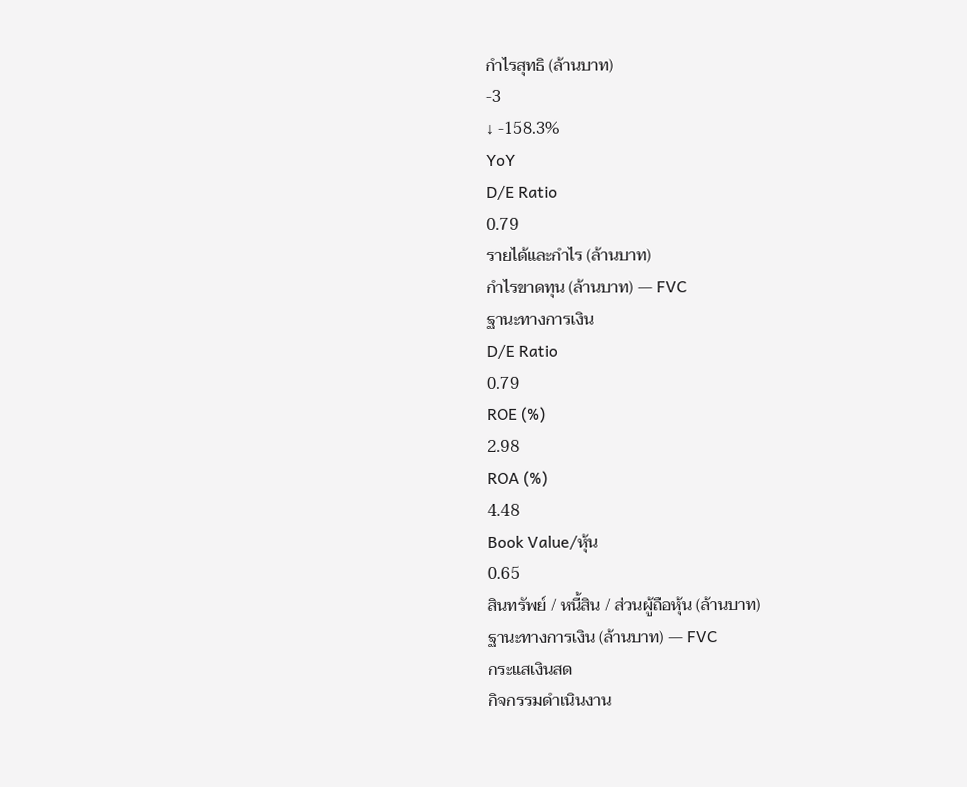กำไรสุทธิ (ล้านบาท)
-3
↓ -158.3%
YoY
D/E Ratio
0.79
รายได้และกำไร (ล้านบาท)
กำไรขาดทุน (ล้านบาท) — FVC
ฐานะทางการเงิน
D/E Ratio
0.79
ROE (%)
2.98
ROA (%)
4.48
Book Value/หุ้น
0.65
สินทรัพย์ / หนี้สิน / ส่วนผู้ถือหุ้น (ล้านบาท)
ฐานะทางการเงิน (ล้านบาท) — FVC
กระแสเงินสด
กิจกรรมดำเนินงาน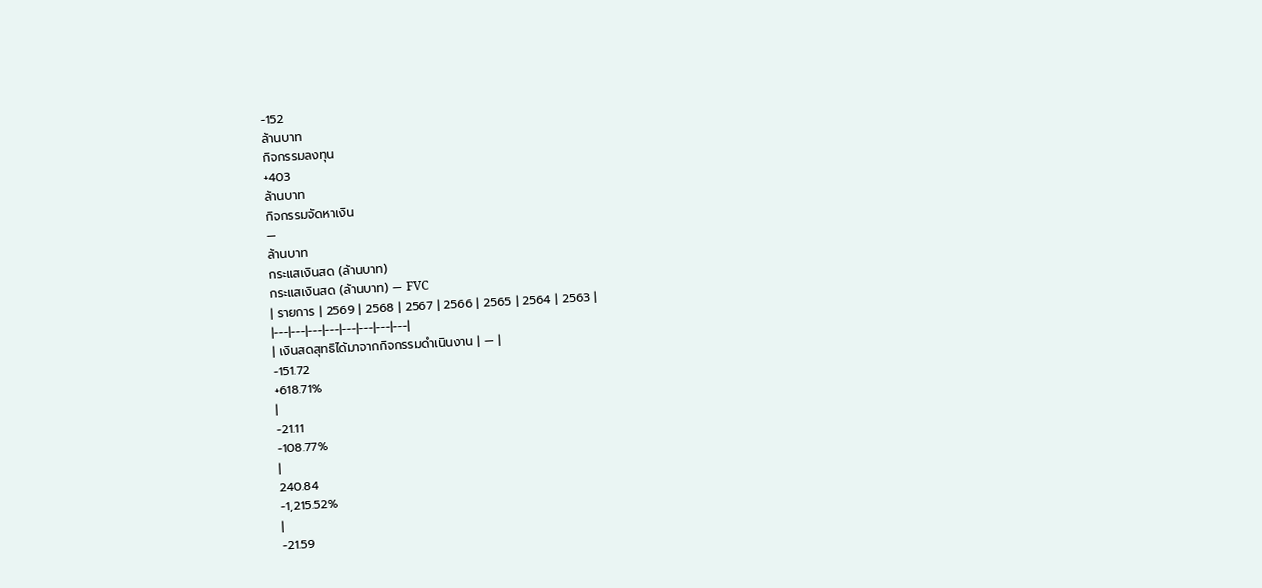-152
ล้านบาท
กิจกรรมลงทุน
+403
ล้านบาท
กิจกรรมจัดหาเงิน
—
ล้านบาท
กระแสเงินสด (ล้านบาท)
กระแสเงินสด (ล้านบาท) — FVC
| รายการ | 2569 | 2568 | 2567 | 2566 | 2565 | 2564 | 2563 |
|---|---|---|---|---|---|---|---|
| เงินสดสุทธิได้มาจากกิจกรรมดำเนินงาน | — |
-151.72
+618.71%
|
-21.11
-108.77%
|
240.84
-1,215.52%
|
-21.59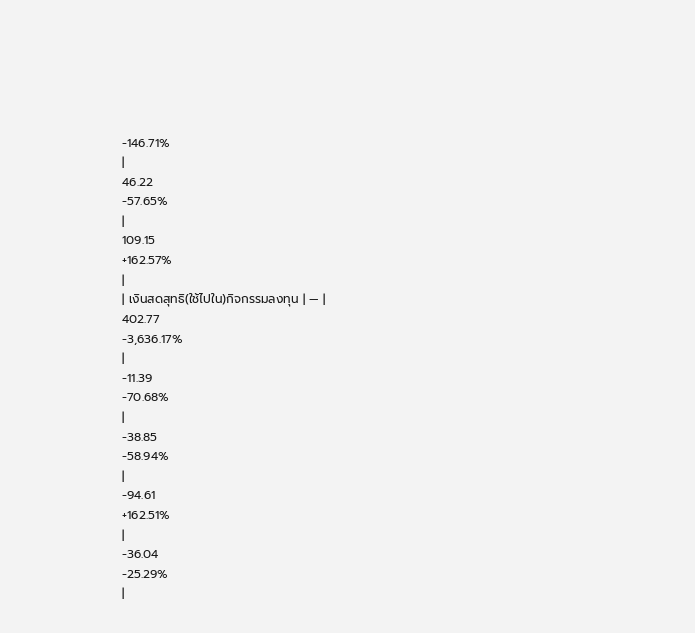-146.71%
|
46.22
-57.65%
|
109.15
+162.57%
|
| เงินสดสุทธิ(ใช้ไปใน)กิจกรรมลงทุน | — |
402.77
-3,636.17%
|
-11.39
-70.68%
|
-38.85
-58.94%
|
-94.61
+162.51%
|
-36.04
-25.29%
|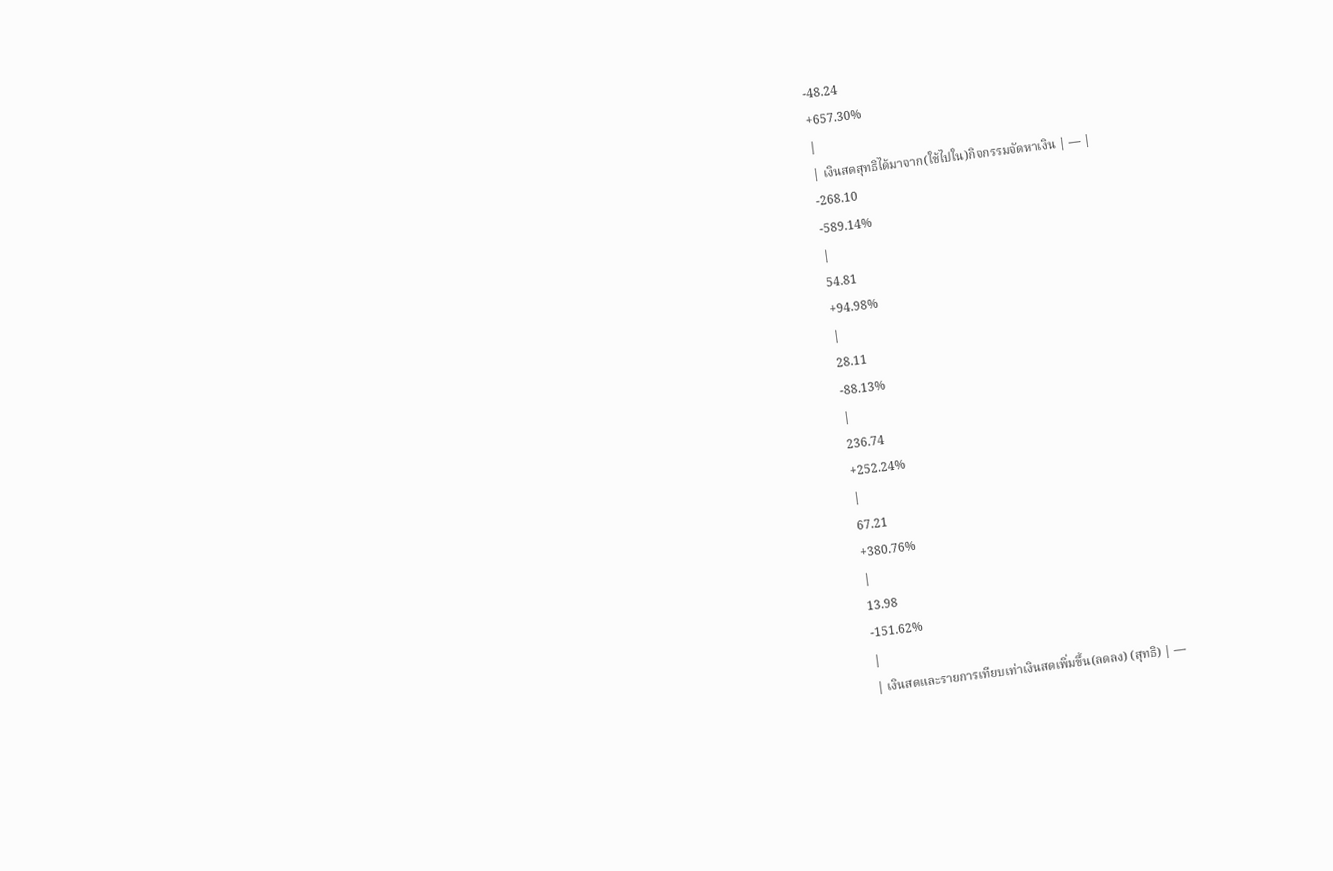-48.24
+657.30%
|
| เงินสดสุทธิได้มาจาก(ใช้ไปใน)กิจกรรมจัดหาเงิน | — |
-268.10
-589.14%
|
54.81
+94.98%
|
28.11
-88.13%
|
236.74
+252.24%
|
67.21
+380.76%
|
13.98
-151.62%
|
| เงินสดและรายการเทียบเท่าเงินสดเพิ่มขึ้น(ลดลง) (สุทธิ) | —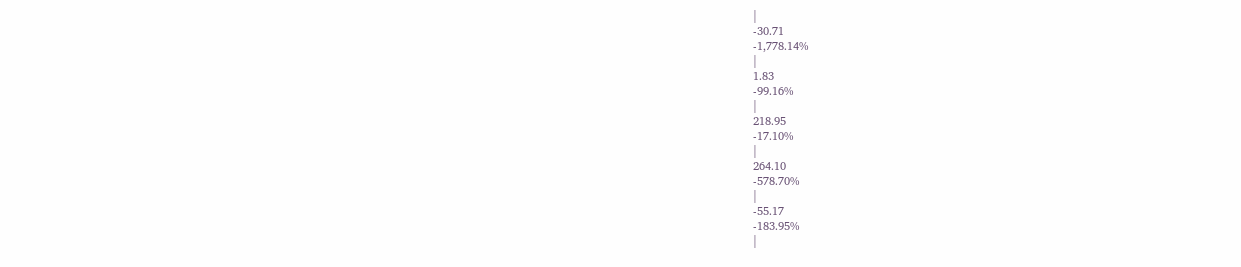|
-30.71
-1,778.14%
|
1.83
-99.16%
|
218.95
-17.10%
|
264.10
-578.70%
|
-55.17
-183.95%
|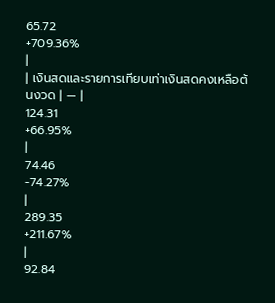65.72
+709.36%
|
| เงินสดและรายการเทียบเท่าเงินสดคงเหลือต้นงวด | — |
124.31
+66.95%
|
74.46
-74.27%
|
289.35
+211.67%
|
92.84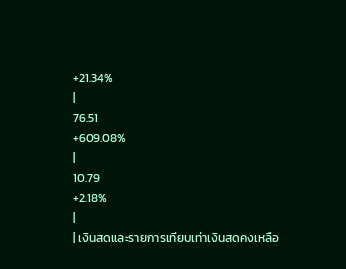+21.34%
|
76.51
+609.08%
|
10.79
+2.18%
|
| เงินสดและรายการเทียบเท่าเงินสดคงเหลือ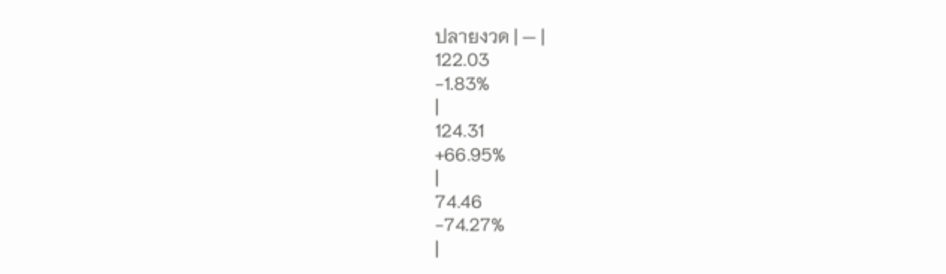ปลายงวด | — |
122.03
-1.83%
|
124.31
+66.95%
|
74.46
-74.27%
|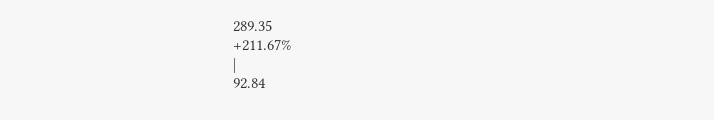289.35
+211.67%
|
92.84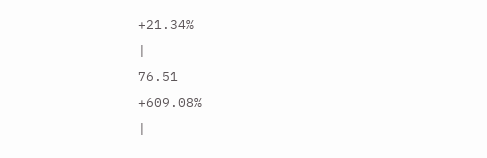+21.34%
|
76.51
+609.08%
|